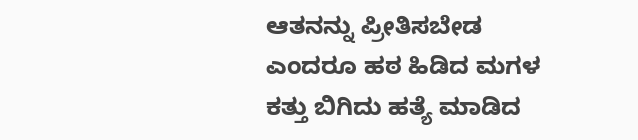ಆತನನ್ನು ಪ್ರೀತಿಸಬೇಡ ಎಂದರೂ ಹಠ ಹಿಡಿದ ಮಗಳ ಕತ್ತು ಬಿಗಿದು ಹತ್ಯೆ ಮಾಡಿದ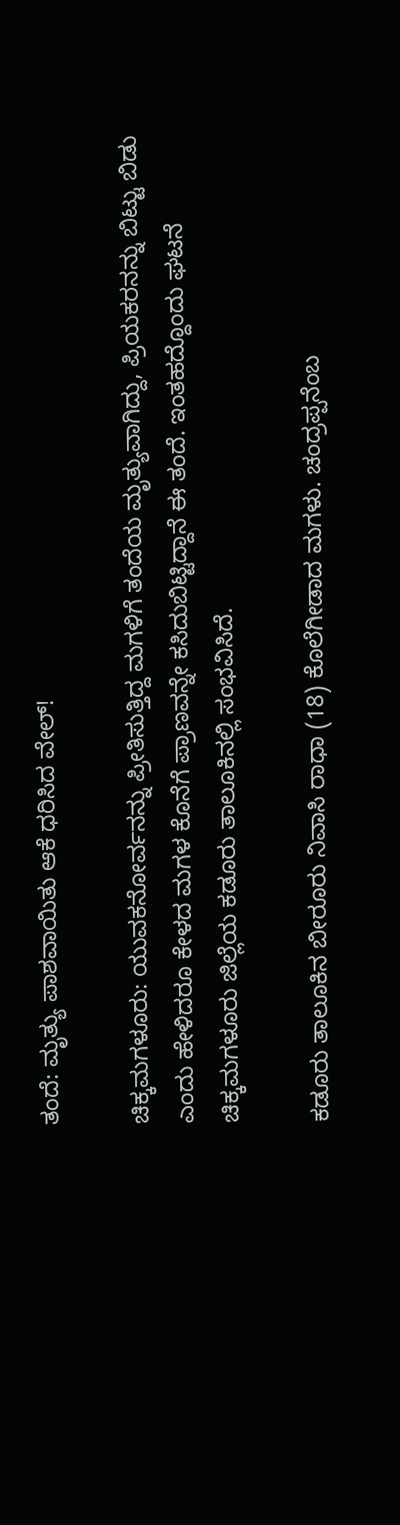ತಂದೆ: ಮೃತ್ಯು ಪಾಶವಾಯಿತು ಆಕೆ ಧರಿಸಿದ ವೇಲ್!

ಚಿಕ್ಕಮಗಳೂರು: ಯುವಕನೋರ್ವನನ್ನು ಪ್ರೀತಿಸುತ್ತಿದ್ದ ಮಗಳಿಗೆ ತಂದೆಯ ಮೃತ್ಯುವಾಗಿದ್ದು, ಪ್ರಿಯಕರನನ್ನು ಬಿಟ್ಟು ಬಿಡು ಎಂದು ಹೇಳಿದರೂ ಕೇಳದ ಮಗಳ ಕೊನೆಗೆ ಪ್ರಾಣವನ್ನೇ ಕಸಿದುಬಿಟ್ಟಿದ್ದಾನೆ ಈ ತಂದೆ. ಇಂತಹದ್ದೊಂದು ಘಟನೆ ಚಿಕ್ಕಮಗಳೂರು ಜಿಲ್ಲೆಯ ಕಡೂರು ತಾಲೂಕಿನಲ್ಲಿ ಸಂಭವಿಸಿದೆ.

ಕಡೂರು ತಾಲೂಕಿನ ಬೀರೂರು ನಿವಾಸಿ ರಾಧಾ (18) ಕೊಲೆಗೀಡಾದ ಮಗಳು. ಚಂದ್ರಪ್ಪನೆಂಬ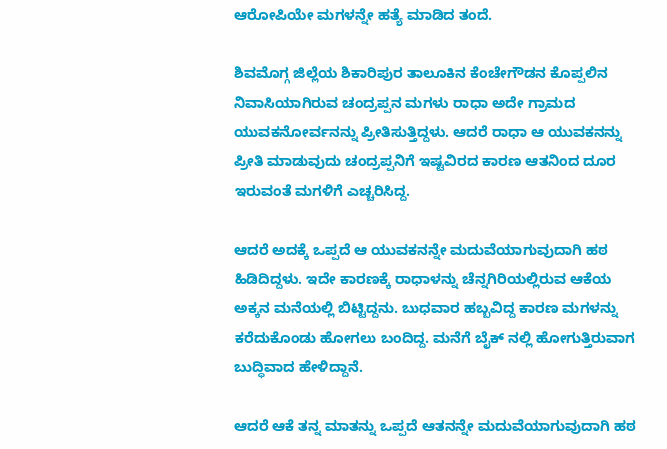ಆರೋಪಿಯೇ ಮಗಳನ್ನೇ ಹತ್ಯೆ ಮಾಡಿದ ತಂದೆ.

ಶಿವಮೊಗ್ಗ ಜಿಲ್ಲೆಯ ಶಿಕಾರಿಪುರ ತಾಲೂಕಿನ ಕೆಂಚೇಗೌಡನ ಕೊಪ್ಪಲಿನ ನಿವಾಸಿಯಾಗಿರುವ ಚಂದ್ರಪ್ಪನ ಮಗಳು ರಾಧಾ ಅದೇ ಗ್ರಾಮದ ಯುವಕನೋರ್ವನನ್ನು ಪ್ರೀತಿಸುತ್ತಿದ್ದಳು. ಆದರೆ ರಾಧಾ ಆ ಯುವಕನನ್ನು ಪ್ರೀತಿ ಮಾಡುವುದು ಚಂದ್ರಪ್ಪನಿಗೆ ಇಷ್ಟವಿರದ ಕಾರಣ ಆತನಿಂದ ದೂರ ಇರುವಂತೆ ಮಗಳಿಗೆ ಎಚ್ಚರಿಸಿದ್ದ.

ಆದರೆ ಅದಕ್ಕೆ ಒಪ್ಪದೆ ಆ ಯುವಕನನ್ನೇ ಮದುವೆಯಾಗುವುದಾಗಿ ಹಠ ಹಿಡಿದಿದ್ದಳು. ಇದೇ ಕಾರಣಕ್ಕೆ ರಾಧಾಳನ್ನು ಚೆನ್ನಗಿರಿಯಲ್ಲಿರುವ ಆಕೆಯ ಅಕ್ಕನ ಮನೆಯಲ್ಲಿ ಬಿಟ್ಟಿದ್ದನು. ಬುಧವಾರ ಹಬ್ಬವಿದ್ದ ಕಾರಣ ಮಗಳನ್ನು ಕರೆದುಕೊಂಡು ಹೋಗಲು ಬಂದಿದ್ದ. ಮನೆಗೆ ಬೈಕ್ ನಲ್ಲಿ ಹೋಗುತ್ತಿರುವಾಗ ಬುದ್ಧಿವಾದ ಹೇಳಿದ್ದಾನೆ.

ಆದರೆ ಆಕೆ ತನ್ನ ಮಾತನ್ನು ಒಪ್ಪದೆ ಆತನನ್ನೇ ಮದುವೆಯಾಗುವುದಾಗಿ ಹಠ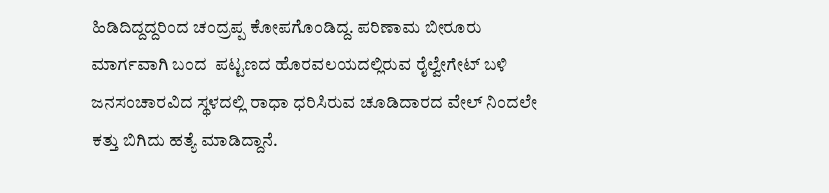ಹಿಡಿದಿದ್ದದ್ದರಿಂದ ಚಂದ್ರಪ್ಪ ಕೋಪಗೊಂಡಿದ್ದ. ಪರಿಣಾಮ ಬೀರೂರು ಮಾರ್ಗವಾಗಿ ಬಂದ  ಪಟ್ಟಣದ ಹೊರವಲಯದಲ್ಲಿರುವ ರೈಲ್ವೇಗೇಟ್ ಬಳಿ ಜನಸಂಚಾರವಿದ ಸ್ಥಳದಲ್ಲಿ ರಾಧಾ ಧರಿಸಿರುವ ಚೂಡಿದಾರದ ವೇಲ್ ನಿಂದಲೇ ಕತ್ತು ಬಿಗಿದು ಹತ್ಯೆ ಮಾಡಿದ್ದಾನೆ.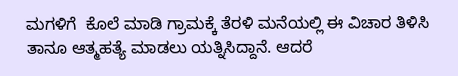ಮಗಳಿಗೆ  ಕೊಲೆ ಮಾಡಿ ಗ್ರಾಮಕ್ಕೆ ತೆರಳಿ ಮನೆಯಲ್ಲಿ ಈ ವಿಚಾರ ತಿಳಿಸಿ ತಾನೂ ಆತ್ಮಹತ್ಯೆ ಮಾಡಲು ಯತ್ನಿಸಿದ್ದಾನೆ. ಆದರೆ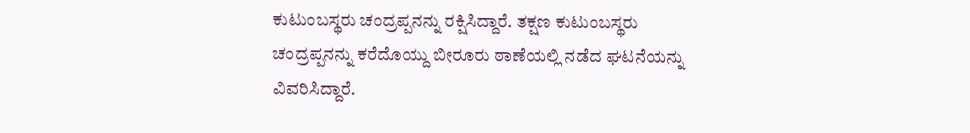ಕುಟುಂಬಸ್ಥರು ಚಂದ್ರಪ್ಪನನ್ನು ರಕ್ಷಿಸಿದ್ದಾರೆ. ತಕ್ಷಣ ಕುಟುಂಬಸ್ಥರು ಚಂದ್ರಪ್ಪನನ್ನು ಕರೆದೊಯ್ದು ಬೀರೂರು ಠಾಣೆಯಲ್ಲಿ ‌ನಡೆದ ಘಟನೆಯನ್ನು ವಿವರಿಸಿದ್ದಾರೆ.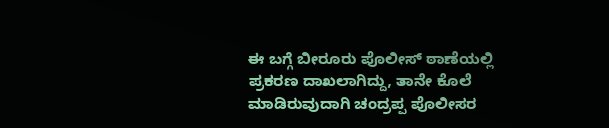ಈ ಬಗ್ಗೆ ಬೀರೂರು ಪೊಲೀಸ್ ಠಾಣೆಯಲ್ಲಿ ಪ್ರಕರಣ ದಾಖಲಾಗಿದ್ದು, ತಾನೇ ಕೊಲೆ ಮಾಡಿರುವುದಾಗಿ ಚಂದ್ರಪ್ಪ ಪೊಲೀಸರ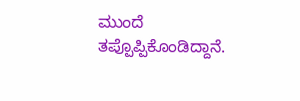ಮುಂದೆ ತಪ್ಪೊಪ್ಪಿಕೊಂಡಿದ್ದಾನೆ.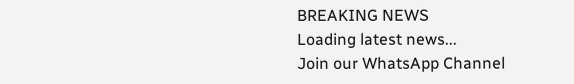BREAKING NEWS
Loading latest news...
Join our WhatsApp Channel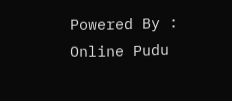Powered By : Online Pudu